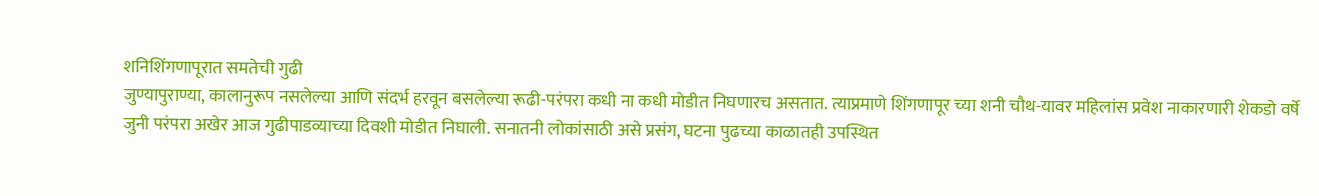शनिशिंगणापूरात समतेची गुढी
जुण्यापुराण्या, कालानुरूप नसलेल्या आणि संदर्भ हरवून बसलेल्या रूढी-परंपरा कधी ना कधी मोडीत निघणारच असतात. त्याप्रमाणे शिंगणापूर च्या शनी चौथ-यावर महिलांस प्रवेश नाकारणारी शेकडो वर्षे जुनी परंपरा अखेर आज गुढीपाडव्याच्या दिवशी मोडीत निघाली. सनातनी लोकांसाठी असे प्रसंग, घटना पुढच्या काळातही उपस्थित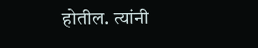होतील. त्यांनी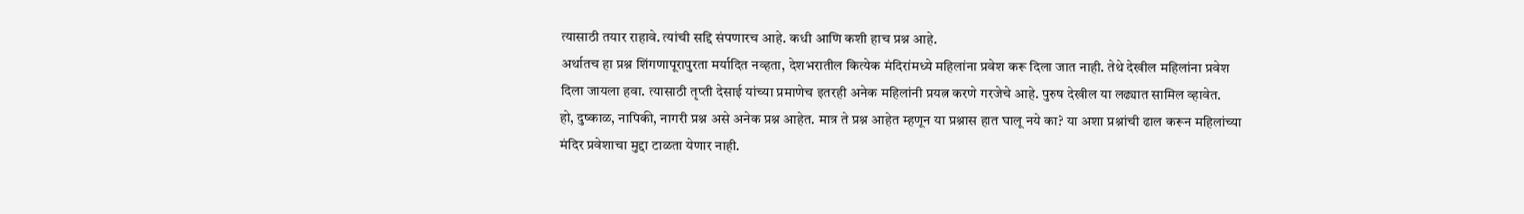त्यासाठी तयार राहावे. त्यांची सद्दि संपणारच आहे. कधी आणि कशी हाच प्रश्न आहे.
अर्थातच हा प्रश्न शिंगणापूरापुरता मर्यादित नव्हता, देशभरातील कित्येक मंदिरांमध्ये महिलांना प्रवेश करू दिला जात नाही. तेथे देखील महिलांना प्रवेश दिला जायला हवा. त्यासाठी तृप्ती देसाई यांच्या प्रमाणेच इतरही अनेक महिलांनी प्रयत्न करणे गरजेचे आहे. पुरुष देखील या लढ्यात सामिल व्हावेत.
हो, दुष्काळ, नापिकी, नागरी प्रश्न असे अनेक प्रश्न आहेत. मात्र ते प्रश्न आहेत म्हणून या प्रश्नास हात घालू नये का? या अशा प्रश्नांची ढाल करून महिलांच्या मंदिर प्रवेशाचा मुद्दा टाळता येणार नाही.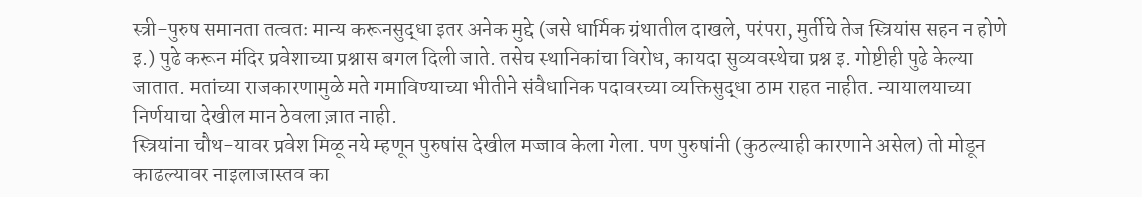स्त्री-पुरुष समानता तत्वतः मान्य करूनसुद्धा इतर अनेक मुद्दे (जसे धार्मिक ग्रंथातील दाखले, परंपरा, मुर्तीचे तेज स्त्रियांस सहन न होणे इ.) पुढे करून मंदिर प्रवेशाच्या प्रश्नास बगल दिली जाते. तसेच स्थानिकांचा विरोध, कायदा सुव्यवस्थेचा प्रश्न इ. गोष्टीही पुढे केल्या जातात. मतांच्या राजकारणामुळे मते गमाविण्याच्या भीतीने संवैधानिक पदावरच्या व्यक्तिसुद्धा ठाम राहत नाहीत. न्यायालयाच्या निर्णयाचा देखील मान ठेवला ज़ात नाही.
स्त्रियांना चौथ-यावर प्रवेश मिळू नये म्हणून पुरुषांस देखील मज्जाव केला गेला. पण पुरुषांनी (कुठल्याही कारणाने असेल) तो मोडून काढल्यावर नाइलाजास्तव का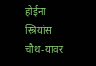होईना स्त्रियांस चौथ-यावर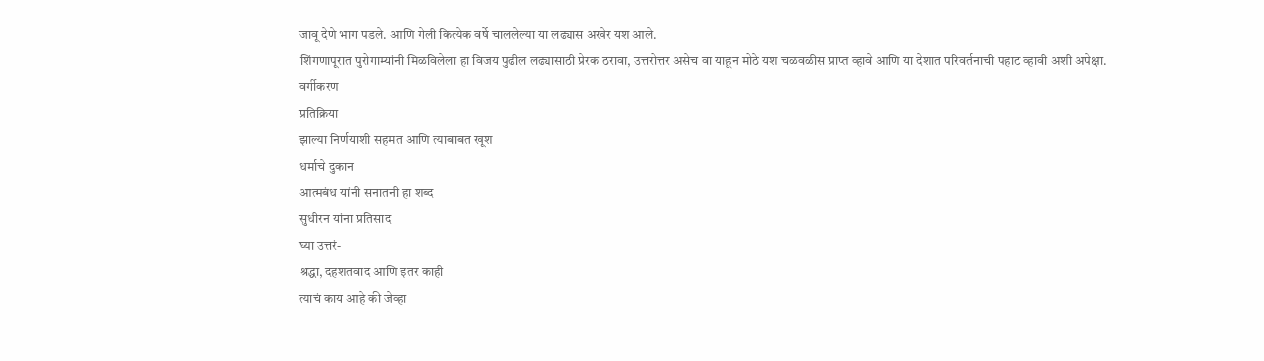जावू देणे भाग पडले. आणि गेली कित्येक वर्षे चाललेल्या या लढ्यास अखेर यश आले.
शिंगणापूरात पुरोगाम्यांनी मिळविलेला हा विजय पुढील लढ्यासाठी प्रेरक ठरावा, उत्तरोत्तर असेच वा याहून मोठे यश चळवळीस प्राप्त व्हावे आणि या देशात परिवर्तनाची पहाट व्हावी अशी अपेक्षा.
वर्गीकरण
प्रतिक्रिया
झाल्या निर्णयाशी सहमत आणि त्याबाबत खूश
धर्माचे दुकान
आत्मबंध यांनी सनातनी हा शब्द
सुधीरन यांना प्रतिसाद
घ्या उत्तरं-
श्रद्धा, दहशतवाद आणि इतर काही
त्याचं काय आहे की जेव्हा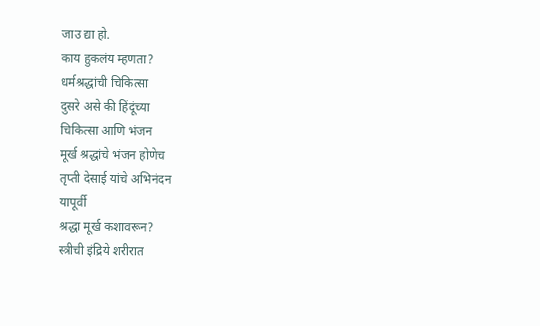जाउ द्या हो.
काय हुकलंय म्हणता?
धर्मश्रद्धांची चिकित्सा
दुसरे असे की हिंदूंच्या
चिकित्सा आणि भंजन
मूर्ख श्रद्धांचे भंजन होणेच
तृप्ती देसाई यांचे अभिनंदन
यापूर्वी
श्रद्धा मूर्ख कशावरून?
स्त्रीची इंद्रिये शरीरात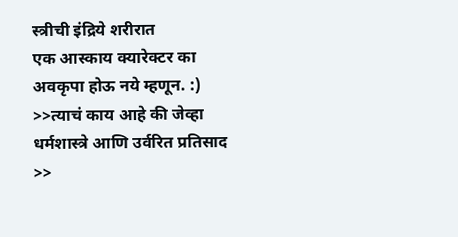स्त्रीची इंद्रिये शरीरात
एक आस्काय क्यारेक्टर का
अवकृपा होऊ नये म्हणून. :)
>>त्याचं काय आहे की जेव्हा
धर्मशास्त्रे आणि उर्वरित प्रतिसाद
>>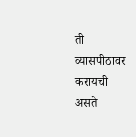ती व्यासपीठावर करायची असते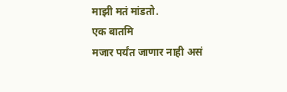माझी मतं मांडतो.
एक बातमि
मजार पर्यंत जाणार नाही असं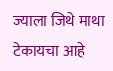ज्याला जिथे माथा टेकायचा आहे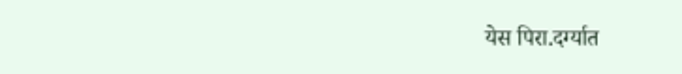येस पिरा.दर्ग्यात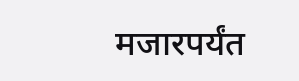मजारपर्यंत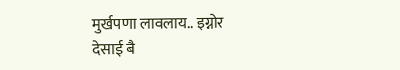मुर्खपणा लावलाय.. इग्नोर
देसाई बै